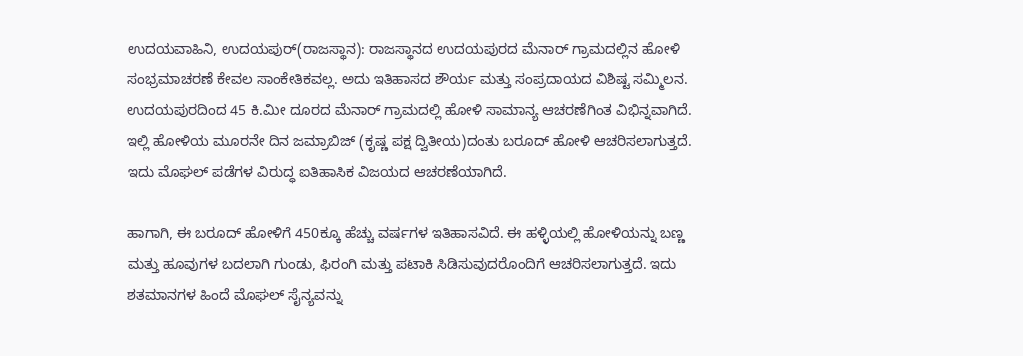ಉದಯವಾಹಿನಿ, ಉದಯಪುರ್(ರಾಜಸ್ಥಾನ): ರಾಜಸ್ಥಾನದ ಉದಯಪುರದ ಮೆನಾರ್ ಗ್ರಾಮದಲ್ಲಿನ ಹೋಳಿ ಸಂಭ್ರಮಾಚರಣೆ ಕೇವಲ ಸಾಂಕೇತಿಕವಲ್ಲ. ಅದು ಇತಿಹಾಸದ ಶೌರ್ಯ ಮತ್ತು ಸಂಪ್ರದಾಯದ ವಿಶಿಷ್ಟ ಸಮ್ಮಿಲನ. ಉದಯಪುರದಿಂದ 45 ಕಿ.ಮೀ ದೂರದ ಮೆನಾರ್ ಗ್ರಾಮದಲ್ಲಿ ಹೋಳಿ ಸಾಮಾನ್ಯ ಆಚರಣೆಗಿಂತ ವಿಭಿನ್ನವಾಗಿದೆ. ಇಲ್ಲಿ ಹೋಳಿಯ ಮೂರನೇ ದಿನ ಜಮ್ರಾಬಿಜ್ (ಕೃಷ್ಣ ಪಕ್ಷ ದ್ವಿತೀಯ)ದಂತು ಬರೂದ್ ಹೋಳಿ ಆಚರಿಸಲಾಗುತ್ತದೆ. ಇದು ಮೊಘಲ್ ಪಡೆಗಳ ವಿರುದ್ಧ ಐತಿಹಾಸಿಕ ವಿಜಯದ ಆಚರಣೆಯಾಗಿದೆ.

ಹಾಗಾಗಿ, ಈ ಬರೂದ್ ಹೋಳಿಗೆ 450ಕ್ಕೂ ಹೆಚ್ಚು ವರ್ಷಗಳ ಇತಿಹಾಸವಿದೆ. ಈ ಹಳ್ಳಿಯಲ್ಲಿ ಹೋಳಿಯನ್ನು ಬಣ್ಣ ಮತ್ತು ಹೂವುಗಳ ಬದಲಾಗಿ ಗುಂಡು, ಫಿರಂಗಿ ಮತ್ತು ಪಟಾಕಿ ಸಿಡಿಸುವುದರೊಂದಿಗೆ ಆಚರಿಸಲಾಗುತ್ತದೆ. ಇದು ಶತಮಾನಗಳ ಹಿಂದೆ ಮೊಘಲ್ ಸೈನ್ಯವನ್ನು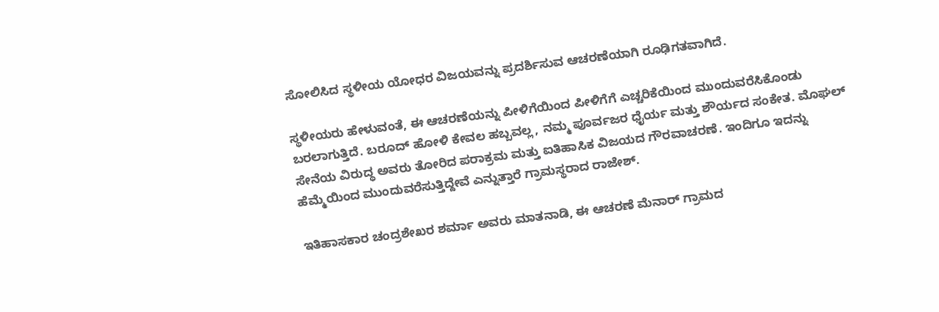ಸೋಲಿಸಿದ ಸ್ಥಳೀಯ ಯೋಧರ ವಿಜಯವನ್ನು ಪ್ರದರ್ಶಿಸುವ ಆಚರಣೆಯಾಗಿ ರೂಢಿಗತವಾಗಿದೆ.

ಸ್ಥಳೀಯರು ಹೇಳುವಂತೆ, ಈ ಆಚರಣೆಯನ್ನು ಪೀಳಿಗೆಯಿಂದ ಪೀಳಿಗೆಗೆ ಎಚ್ಚರಿಕೆಯಿಂದ ಮುಂದುವರೆಸಿಕೊಂಡು ಬರಲಾಗುತ್ತಿದೆ. ಬರೂದ್ ಹೋಳಿ ಕೇವಲ ಹಬ್ಬವಲ್ಲ, ನಮ್ಮ ಪೂರ್ವಜರ ಧೈರ್ಯ ಮತ್ತು ಶೌರ್ಯದ ಸಂಕೇತ. ಮೊಘಲ್ ಸೇನೆಯ ವಿರುದ್ಧ ಅವರು ತೋರಿದ ಪರಾಕ್ರಮ ಮತ್ತು ಐತಿಹಾಸಿಕ ವಿಜಯದ ಗೌರವಾಚರಣೆ. ಇಂದಿಗೂ ಇದನ್ನು ಹೆಮ್ಮೆಯಿಂದ ಮುಂದುವರೆಸುತ್ತಿದ್ದೇವೆ ಎನ್ನುತ್ತಾರೆ ಗ್ರಾಮಸ್ಥರಾದ ರಾಜೇಶ್.

ಇತಿಹಾಸಕಾರ ಚಂದ್ರಶೇಖರ ಶರ್ಮಾ ಅವರು ಮಾತನಾಡಿ, ಈ ಆಚರಣೆ ಮೆನಾರ್ ಗ್ರಾಮದ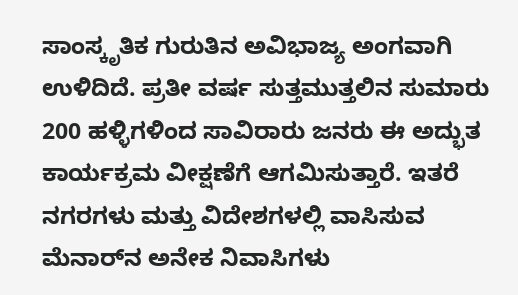ಸಾಂಸ್ಕೃತಿಕ ಗುರುತಿನ ಅವಿಭಾಜ್ಯ ಅಂಗವಾಗಿ ಉಳಿದಿದೆ. ಪ್ರತೀ ವರ್ಷ ಸುತ್ತಮುತ್ತಲಿನ ಸುಮಾರು 200 ಹಳ್ಳಿಗಳಿಂದ ಸಾವಿರಾರು ಜನರು ಈ ಅದ್ಭುತ ಕಾರ್ಯಕ್ರಮ ವೀಕ್ಷಣೆಗೆ ಆಗಮಿಸುತ್ತಾರೆ. ಇತರೆ ನಗರಗಳು ಮತ್ತು ವಿದೇಶಗಳಲ್ಲಿ ವಾಸಿಸುವ ಮೆನಾರ್‌ನ ಅನೇಕ ನಿವಾಸಿಗಳು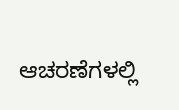ಆಚರಣೆಗಳಲ್ಲಿ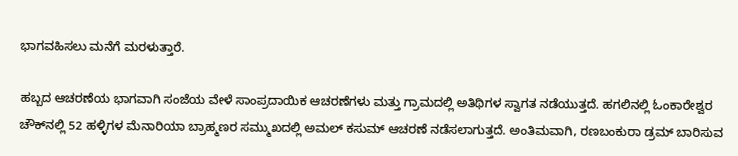ಭಾಗವಹಿಸಲು ಮನೆಗೆ ಮರಳುತ್ತಾರೆ.

ಹಬ್ಬದ ಆಚರಣೆಯ ಭಾಗವಾಗಿ ಸಂಜೆಯ ವೇಳೆ ಸಾಂಪ್ರದಾಯಿಕ ಆಚರಣೆಗಳು ಮತ್ತು ಗ್ರಾಮದಲ್ಲಿ ಅತಿಥಿಗಳ ಸ್ವಾಗತ ನಡೆಯುತ್ತದೆ. ಹಗಲಿನಲ್ಲಿ ಓಂಕಾರೇಶ್ವರ ಚೌಕ್‌ನಲ್ಲಿ 52 ಹಳ್ಳಿಗಳ ಮೆನಾರಿಯಾ ಬ್ರಾಹ್ಮಣರ ಸಮ್ಮುಖದಲ್ಲಿ ಅಮಲ್ ಕಸುಮ್ ಆಚರಣೆ ನಡೆಸಲಾಗುತ್ತದೆ. ಅಂತಿಮವಾಗಿ, ರಣಬಂಕುರಾ ಡ್ರಮ್‌ ಬಾರಿಸುವ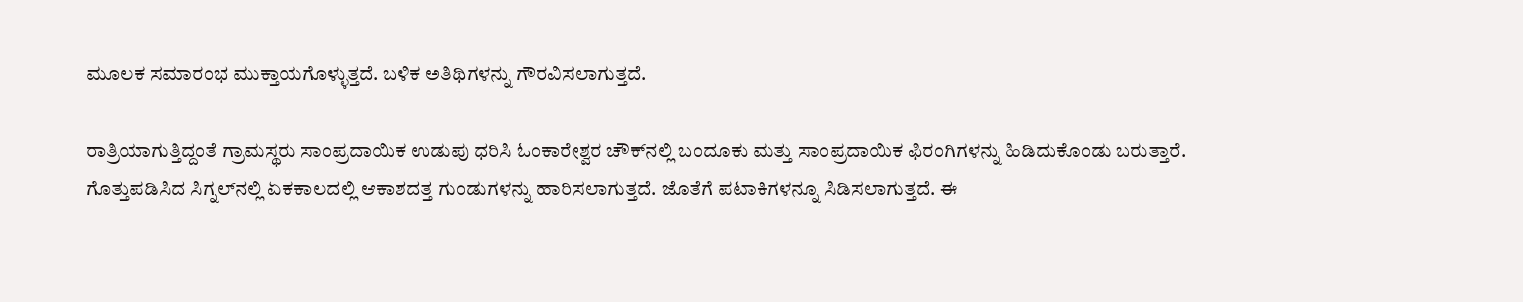ಮೂಲಕ ಸಮಾರಂಭ ಮುಕ್ತಾಯಗೊಳ್ಳುತ್ತದೆ. ಬಳಿಕ ಅತಿಥಿಗಳನ್ನು ಗೌರವಿಸಲಾಗುತ್ತದೆ.

ರಾತ್ರಿಯಾಗುತ್ತಿದ್ದಂತೆ ಗ್ರಾಮಸ್ಥರು ಸಾಂಪ್ರದಾಯಿಕ ಉಡುಪು ಧರಿಸಿ ಓಂಕಾರೇಶ್ವರ ಚೌಕ್‌ನಲ್ಲಿ ಬಂದೂಕು ಮತ್ತು ಸಾಂಪ್ರದಾಯಿಕ ಫಿರಂಗಿಗಳನ್ನು ಹಿಡಿದುಕೊಂಡು ಬರುತ್ತಾರೆ. ಗೊತ್ತುಪಡಿಸಿದ ಸಿಗ್ನಲ್‌ನಲ್ಲಿ ಏಕಕಾಲದಲ್ಲಿ ಆಕಾಶದತ್ತ ಗುಂಡುಗಳನ್ನು ಹಾರಿಸಲಾಗುತ್ತದೆ. ಜೊತೆಗೆ ಪಟಾಕಿಗಳನ್ನೂ ಸಿಡಿಸಲಾಗುತ್ತದೆ. ಈ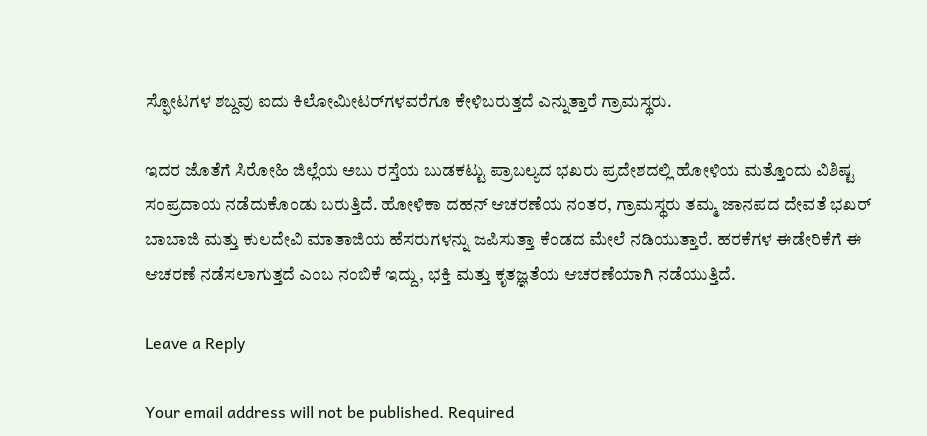ಸ್ಫೋಟಗಳ ಶಬ್ದವು ಐದು ಕಿಲೋಮೀಟರ್‌ಗಳವರೆಗೂ ಕೇಳಿಬರುತ್ತದೆ ಎನ್ನುತ್ತಾರೆ ಗ್ರಾಮಸ್ಥರು.

ಇದರ ಜೊತೆಗೆ ಸಿರೋಹಿ ಜಿಲ್ಲೆಯ ಅಬು ರಸ್ತೆಯ ಬುಡಕಟ್ಟು ಪ್ರಾಬಲ್ಯದ ಭಖರು ಪ್ರದೇಶದಲ್ಲಿ ಹೋಳಿಯ ಮತ್ತೊಂದು ವಿಶಿಷ್ಟ ಸಂಪ್ರದಾಯ ನಡೆದುಕೊಂಡು ಬರುತ್ತಿದೆ. ಹೋಳಿಕಾ ದಹನ್ ಆಚರಣೆಯ ನಂತರ, ಗ್ರಾಮಸ್ಥರು ತಮ್ಮ ಜಾನಪದ ದೇವತೆ ಭಖರ್ ಬಾಬಾಜಿ ಮತ್ತು ಕುಲದೇವಿ ಮಾತಾಜಿಯ ಹೆಸರುಗಳನ್ನು ಜಪಿಸುತ್ತಾ ಕೆಂಡದ ಮೇಲೆ ನಡಿಯುತ್ತಾರೆ. ಹರಕೆಗಳ ಈಡೇರಿಕೆಗೆ ಈ ಆಚರಣೆ ನಡೆಸಲಾಗುತ್ತದೆ ಎಂಬ ನಂಬಿಕೆ ಇದ್ದು, ಭಕ್ತಿ ಮತ್ತು ಕೃತಜ್ಞತೆಯ ಆಚರಣೆಯಾಗಿ ನಡೆಯುತ್ತಿದೆ.

Leave a Reply

Your email address will not be published. Required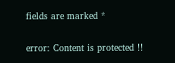fields are marked *

error: Content is protected !!